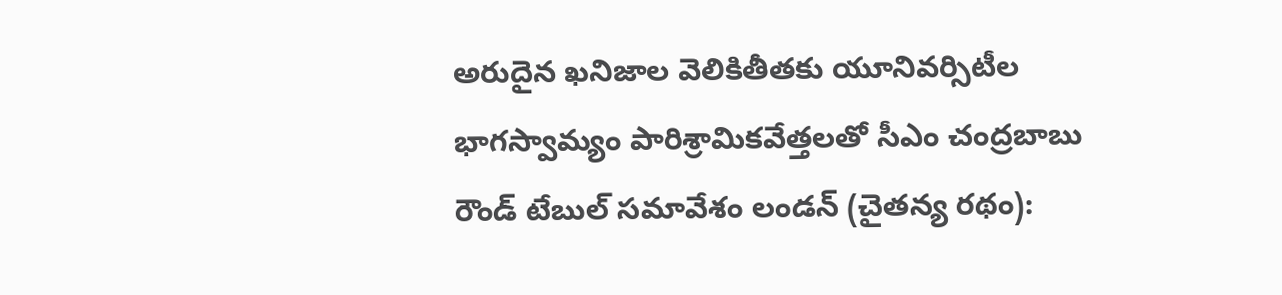అరుదైన ఖనిజాల వెలికితీతకు యూనివర్సిటీల భాగస్వామ్యం పారిశ్రామికవేత్తలతో సీఎం చంద్రబాబు రౌండ్ టేబుల్ సమావేశం లండన్ (చైతన్య రథం):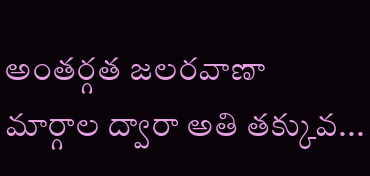అంతర్గత జలరవాణా మార్గాల ద్వారా అతి తక్కువ...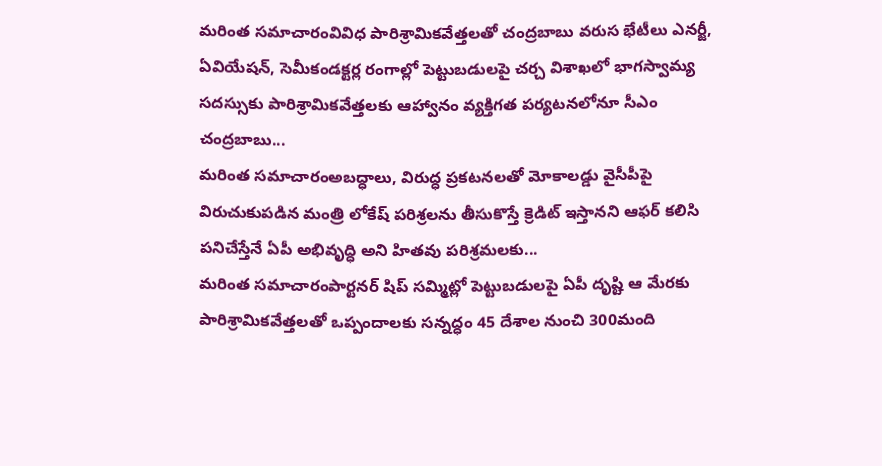మరింత సమాచారంవివిధ పారిశ్రామికవేత్తలతో చంద్రబాబు వరుస భేటీలు ఎనర్జీ, ఏవియేషన్, సెమీకండక్టర్ల రంగాల్లో పెట్టుబడులపై చర్చ విశాఖలో భాగస్వామ్య సదస్సుకు పారిశ్రామికవేత్తలకు ఆహ్వానం వ్యక్తిగత పర్యటనలోనూ సీఎం చంద్రబాబు...
మరింత సమాచారంఅబద్ధాలు, విరుద్ధ ప్రకటనలతో మోకాలడ్డు వైసీపీపై విరుచుకుపడిన మంత్రి లోకేష్ పరిశ్రలను తీసుకొస్తే క్రెడిట్ ఇస్తానని ఆఫర్ కలిసి పనిచేస్తేనే ఏపీ అభివృద్ధి అని హితవు పరిశ్రమలకు...
మరింత సమాచారంపార్టనర్ షిప్ సమ్మిట్లో పెట్టుబడులపై ఏపీ దృష్టి ఆ మేరకు పారిశ్రామికవేత్తలతో ఒప్పందాలకు సన్నద్ధం 45 దేశాల నుంచి 300మంది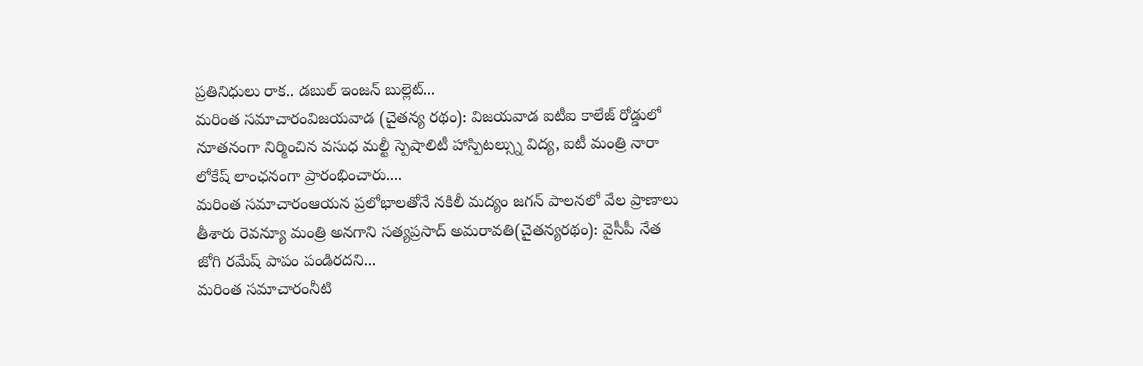ప్రతినిధులు రాక.. డబుల్ ఇంజన్ బుల్లెట్...
మరింత సమాచారంవిజయవాడ (చైతన్య రథం): విజయవాడ ఐటీఐ కాలేజ్ రోడ్డులో నూతనంగా నిర్మించిన వసుధ మల్టీ స్పెషాలిటీ హాస్పిటల్స్ను విద్య, ఐటీ మంత్రి నారా లోకేష్ లాంఛనంగా ప్రారంభించారు....
మరింత సమాచారంఆయన ప్రలోభాలతోనే నకిలీ మద్యం జగన్ పాలనలో వేల ప్రాణాలు తీశారు రెవన్యూ మంత్రి అనగాని సత్యప్రసాద్ అమరావతి(చైతన్యరథం): వైసీపీ నేత జోగి రమేష్ పాపం పండిరదని...
మరింత సమాచారంనీటి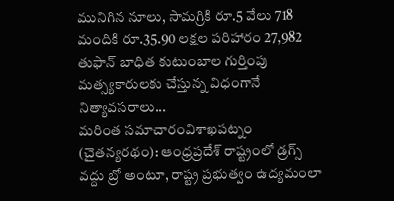మునిగిన నూలు, సామగ్రికి రూ.5 వేలు 718 మందికి రూ.35.90 లక్షల పరిహారం 27,982 తుఫాన్ బాధిత కుటుంబాల గుర్తింపు మత్స్యకారులకు చేస్తున్న విధంగానే నిత్యావసరాలు...
మరింత సమాచారంవిశాఖపట్నం (చైతన్యరథం): ఆంధ్రప్రదేశ్ రాష్ట్రంలో డ్రగ్స్ వద్దు బ్రో అంటూ, రాష్ట్ర ప్రభుత్వం ఉద్యమంలా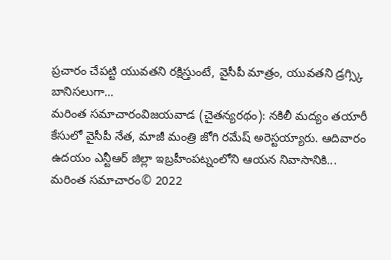ప్రచారం చేపట్టి యువతని రక్షిస్తుంటే, వైసీపీ మాత్రం, యువతని డ్రగ్స్కి బానిసలుగా...
మరింత సమాచారంవిజయవాడ (చైతన్యరథం): నకిలీ మద్యం తయారీ కేసులో వైసీపీ నేత, మాజీ మంత్రి జోగి రమేష్ అరెస్టయ్యారు. ఆదివారం ఉదయం ఎన్టీఆర్ జిల్లా ఇబ్రహీంపట్నంలోని ఆయన నివాసానికి...
మరింత సమాచారం© 2022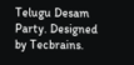Telugu Desam Party. Designed by Tecbrains.